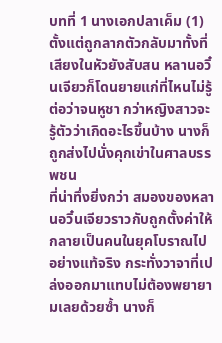บทที่ 1 นางเอกปลาเค็ม (1)
ตั้งแต่ถูกลากตัวกลับมาทั้งที่เสียงในหัวยังสับสน หลานอวิ๋นเจียวก็โดนยายแก่ที่ไหนไม่รู้ต่อว่าจนหูชา กว่าหญิงสาวจะรู้ตัวว่าเกิดอะไรขึ้นบ้าง นางก็ถูกส่งไปนั่งคุกเข่าในศาลบรรพชน
ที่น่าทึ่งยิ่งกว่า สมองของหลานอวิ๋นเจียวราวกับถูกตั้งค่าให้กลายเป็นคนในยุคโบราณไปอย่างแท้จริง กระทั่งวาจาที่เปล่งออกมาแทบไม่ต้องพยายามเลยด้วยซ้ำ นางก็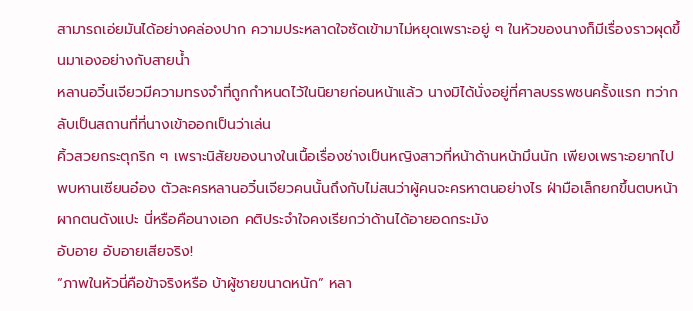สามารถเอ่ยมันได้อย่างคล่องปาก ความประหลาดใจซัดเข้ามาไม่หยุดเพราะอยู่ ๆ ในหัวของนางก็มีเรื่องราวผุดขึ้นมาเองอย่างกับสายน้ำ
หลานอวิ๋นเจียวมีความทรงจำที่ถูกกำหนดไว้ในนิยายก่อนหน้าแล้ว นางมิได้นั่งอยู่ที่ศาลบรรพชนครั้งแรก ทว่ากลับเป็นสถานที่ที่นางเข้าออกเป็นว่าเล่น
คิ้วสวยกระตุกริก ๆ เพราะนิสัยของนางในเนื้อเรื่องช่างเป็นหญิงสาวที่หน้าด้านหน้ามึนนัก เพียงเพราะอยากไปพบหานเซียนอ๋อง ตัวละครหลานอวิ๋นเจียวคนนั้นถึงกับไม่สนว่าผู้คนจะครหาตนอย่างไร ฝ่ามือเล็กยกขึ้นตบหน้าผากตนดังแปะ นี่หรือคือนางเอก คติประจำใจคงเรียกว่าด้านได้อายอดกระมัง
อับอาย อับอายเสียจริง!
“ภาพในหัวนี่คือข้าจริงหรือ บ้าผู้ชายขนาดหนัก” หลา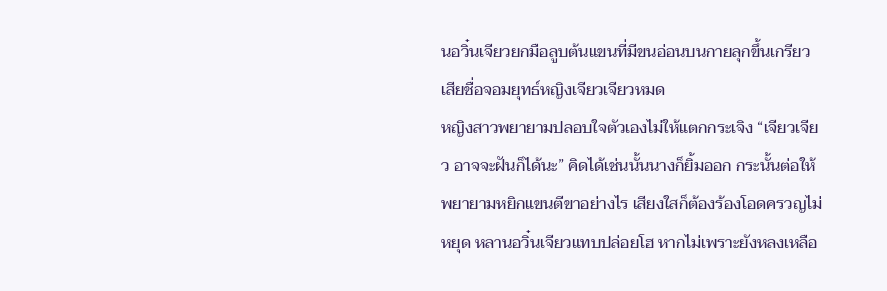นอวิ๋นเจียวยกมือลูบต้นแขนที่มีขนอ่อนบนกายลุกขึ้นเกรียว เสียชื่อจอมยุทธ์หญิงเจียวเจียวหมด
หญิงสาวพยายามปลอบใจตัวเองไม่ให้แตกกระเจิง “เจียวเจียว อาจจะฝันก็ได้นะ” คิดได้เช่นนั้นนางก็ยิ้มออก กระนั้นต่อให้พยายามหยิกแขนตีขาอย่างไร เสียงใสก็ต้องร้องโอดครวญไม่หยุด หลานอวิ๋นเจียวแทบปล่อยโฮ หากไม่เพราะยังหลงเหลือ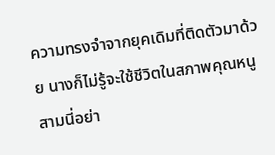ความทรงจำจากยุคเดิมที่ติดตัวมาด้วย นางก็ไม่รู้จะใช้ชีวิตในสภาพคุณหนูสามนี่อย่า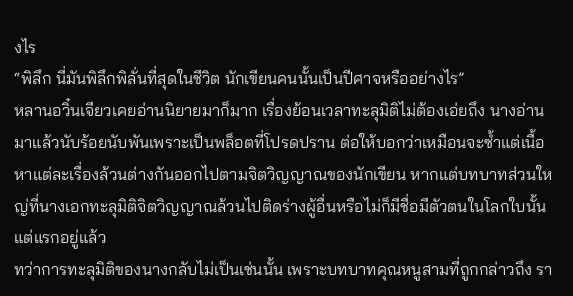งไร
“พิลึก นี่มันพิลึกพิลั่นที่สุดในชีวิต นักเขียนคนนั้นเป็นปีศาจหรืออย่างไร”
หลานอวิ๋นเจียวเคยอ่านนิยายมาก็มาก เรื่องย้อนเวลาทะลุมิติไม่ต้องเอ่ยถึง นางอ่านมาแล้วนับร้อยนับพันเพราะเป็นพล็อตที่โปรดปราน ต่อให้บอกว่าเหมือนจะซ้ำแต่เนื้อหาแต่ละเรื่องล้วนต่างกันออกไปตามจิตวิญญาณของนักเขียน หากแต่บทบาทส่วนใหญ่ที่นางเอกทะลุมิติจิตวิญญาณล้วนไปติดร่างผู้อื่นหรือไม่ก็มีชื่อมีตัวตนในโลกใบนั้นแต่แรกอยู่แล้ว
ทว่าการทะลุมิติของนางกลับไม่เป็นเช่นนั้น เพราะบทบาทคุณหนูสามที่ถูกกล่าวถึง รา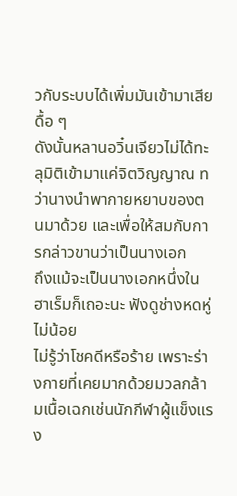วกับระบบได้เพิ่มมันเข้ามาเสียดื้อ ๆ
ดังนั้นหลานอวิ๋นเจียวไม่ได้ทะลุมิติเข้ามาแค่จิตวิญญาณ ทว่านางนำพากายหยาบของตนมาด้วย และเพื่อให้สมกับการกล่าวขานว่าเป็นนางเอก
ถึงแม้จะเป็นนางเอกหนึ่งในฮาเร็มก็เถอะนะ ฟังดูช่างหดหู่ไม่น้อย
ไม่รู้ว่าโชคดีหรือร้าย เพราะร่างกายที่เคยมากด้วยมวลกล้ามเนื้อเฉกเช่นนักกีฬาผู้แข็งแรง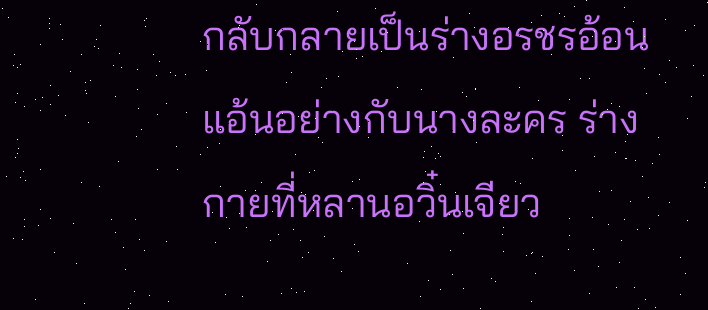กลับกลายเป็นร่างอรชรอ้อนแอ้นอย่างกับนางละคร ร่างกายที่หลานอวิ๋นเจียว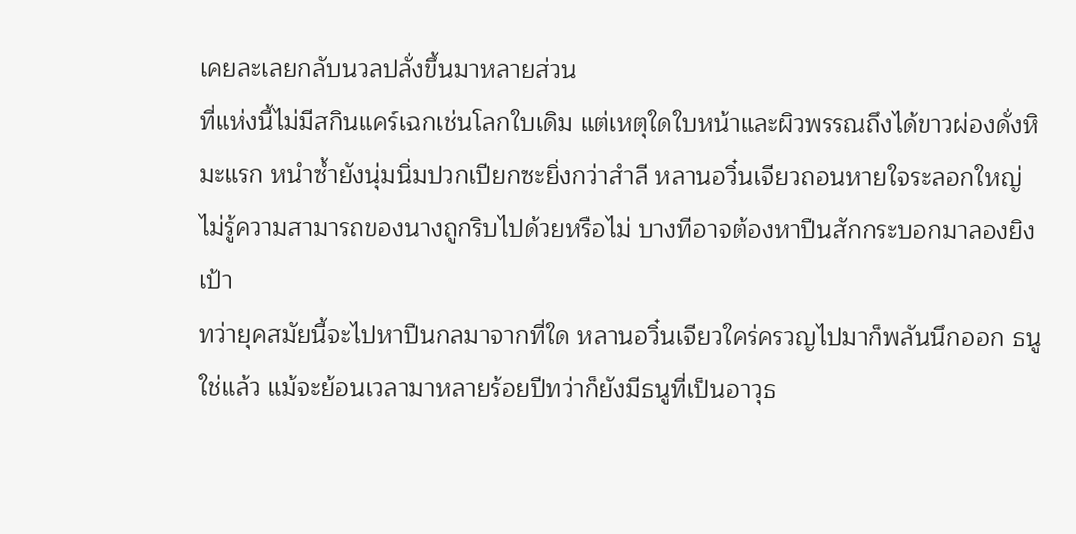เคยละเลยกลับนวลปลั่งขึ้นมาหลายส่วน
ที่แห่งนี้ไม่มีสกินแคร์เฉกเช่นโลกใบเดิม แต่เหตุใดใบหน้าและผิวพรรณถึงได้ขาวผ่องดั่งหิมะแรก หนำซ้ำยังนุ่มนิ่มปวกเปียกซะยิ่งกว่าสำลี หลานอวิ๋นเจียวถอนหายใจระลอกใหญ่ ไม่รู้ความสามารถของนางถูกริบไปด้วยหรือไม่ บางทีอาจต้องหาปืนสักกระบอกมาลองยิงเป้า
ทว่ายุคสมัยนี้จะไปหาปืนกลมาจากที่ใด หลานอวิ๋นเจียวใคร่ครวญไปมาก็พลันนึกออก ธนู ใช่แล้ว แม้จะย้อนเวลามาหลายร้อยปีทว่าก็ยังมีธนูที่เป็นอาวุธ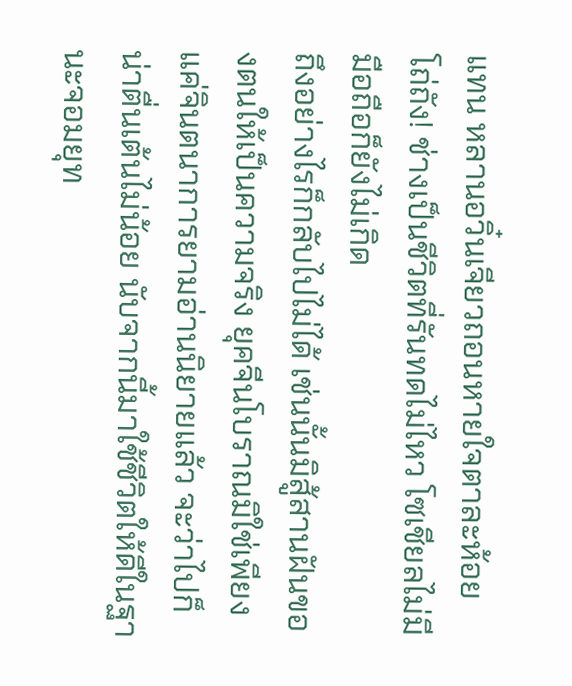แทน หลานอวิ๋นเจียวถอนหายใจตาละห้อย
โถ่ถัง! ช่างเป็นชีวิตที่รันทดไม่ไหว โซเชียลไม่มี มือถือก็ยังไม่เกิด
ถึงอย่างไรก็กลับไปไม่ได้ เช่นนั้นมิสู้สานฝันของตนให้เป็นความจริง ยุคจีนโบราณมิใช่เพียงแค่จินตนาการยามอ่านนิยายแล้ว จะว่าไปก็น่าตื่นเต้นไม่น้อย นับจากนี้มาใช้ชีวิตให้ดีในฐานะจอมยุท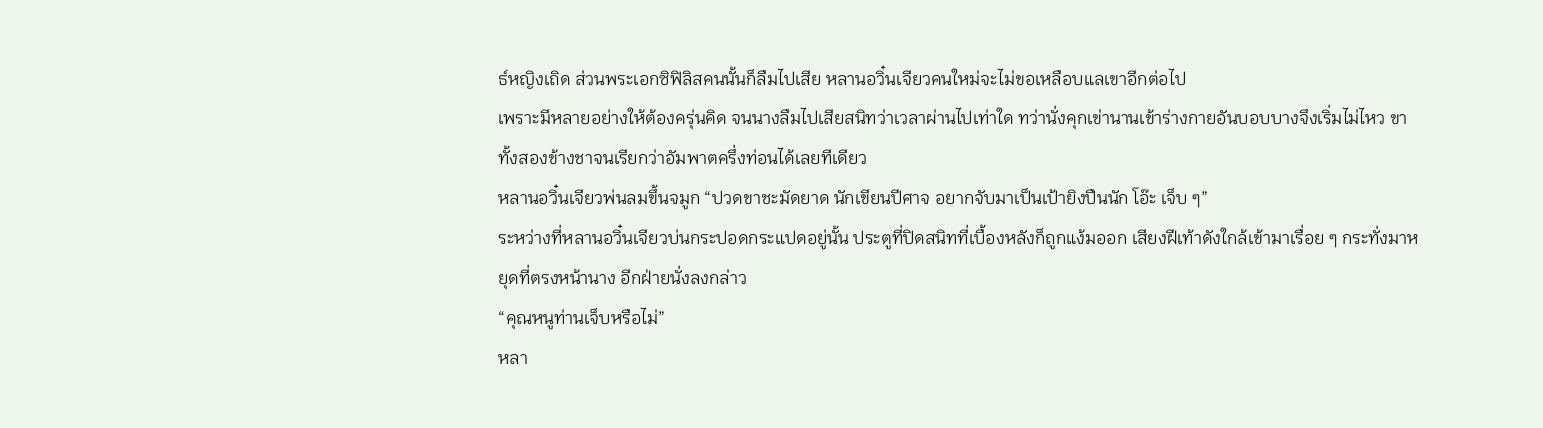ธ์หญิงเถิด ส่วนพระเอกซิฟิลิสคนนั้นก็ลืมไปเสีย หลานอวิ๋นเจียวคนใหม่จะไม่ขอเหลือบแลเขาอีกต่อไป
เพราะมีหลายอย่างให้ต้องครุ่นคิด จนนางลืมไปเสียสนิทว่าเวลาผ่านไปเท่าใด ทว่านั่งคุกเข่านานเข้าร่างกายอันบอบบางจึงเริ่มไม่ไหว ขาทั้งสองข้างชาจนเรียกว่าอัมพาตครึ่งท่อนได้เลยทีเดียว
หลานอวิ๋นเจียวพ่นลมขึ้นจมูก “ปวดขาชะมัดยาด นักเขียนปีศาจ อยากจับมาเป็นเป้ายิงปืนนัก โอ๊ะ เจ็บ ๆ”
ระหว่างที่หลานอวิ๋นเจียวบ่นกระปอดกระแปดอยู่นั้น ประตูที่ปิดสนิทที่เบื้องหลังก็ถูกแง้มออก เสียงฝีเท้าดังใกล้เข้ามาเรื่อย ๆ กระทั่งมาหยุดที่ตรงหน้านาง อีกฝ่ายนั่งลงกล่าว
“คุณหนูท่านเจ็บหรือไม่”
หลา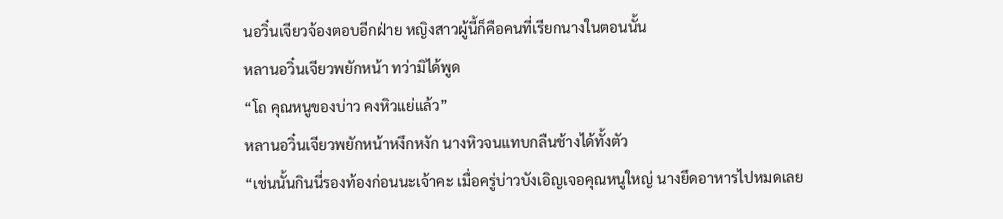นอวิ๋นเจียวจ้องตอบอีกฝ่าย หญิงสาวผู้นี้ก็คือคนที่เรียกนางในตอนนั้น
หลานอวิ๋นเจียวพยักหน้า ทว่ามิได้พูด
“โถ คุณหนูของบ่าว คงหิวแย่แล้ว”
หลานอวิ๋นเจียวพยักหน้าหงึกหงัก นางหิวจนแทบกลืนช้างได้ทั้งตัว
“เช่นนั้นกินนี่รองท้องก่อนนะเจ้าคะ เมื่อครู่บ่าวบังเอิญเจอคุณหนูใหญ่ นางยึดอาหารไปหมดเลย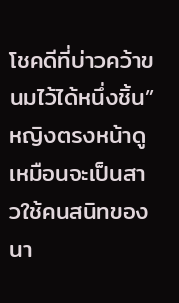โชคดีที่บ่าวคว้าขนมไว้ได้หนึ่งชิ้น”
หญิงตรงหน้าดูเหมือนจะเป็นสาวใช้คนสนิทของนา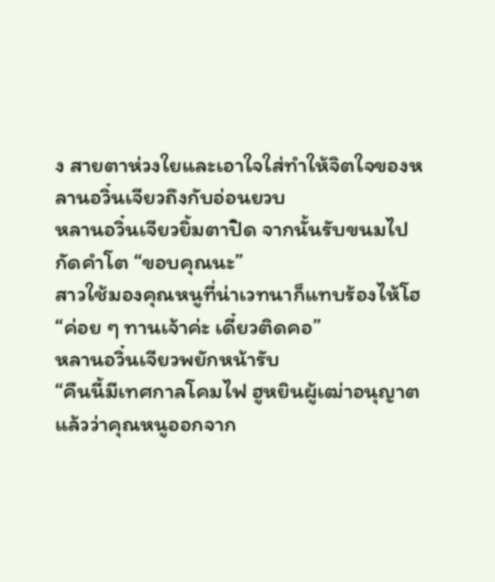ง สายตาห่วงใยและเอาใจใส่ทำให้จิตใจของหลานอวิ๋นเจียวถึงกับอ่อนยวบ
หลานอวิ๋นเจียวยิ้มตาปิด จากนั้นรับขนมไปกัดคำโต “ขอบคุณนะ”
สาวใช้มองคุณหนูที่น่าเวทนาก็แทบร้องไห้โฮ “ค่อย ๆ ทานเจ้าค่ะ เดี๋ยวติดคอ”
หลานอวิ๋นเจียวพยักหน้ารับ
“คืนนี้มีเทศกาลโคมไฟ ฮูหยินผู้เฒ่าอนุญาตแล้วว่าคุณหนูออกจาก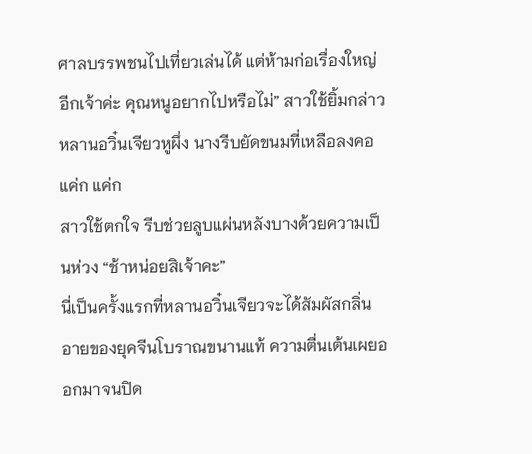ศาลบรรพชนไปเที่ยวเล่นได้ แต่ห้ามก่อเรื่องใหญ่อีกเจ้าค่ะ คุณหนูอยากไปหรือไม่” สาวใช้ยิ้มกล่าว
หลานอวิ๋นเจียวหูผึ่ง นางรีบยัดขนมที่เหลือลงคอ
แค่ก แค่ก
สาวใช้ตกใจ รีบช่วยลูบแผ่นหลังบางด้วยความเป็นห่วง “ช้าหน่อยสิเจ้าคะ”
นี่เป็นครั้งแรกที่หลานอวิ๋นเจียวจะได้สัมผัสกลิ่นอายของยุคจีนโบราณขนานแท้ ความตื่นเต้นเผยออกมาจนปิด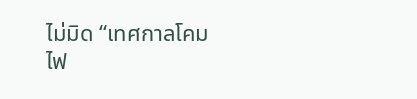ไม่มิด “เทศกาลโคมไฟ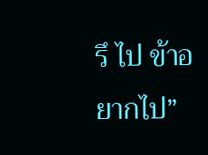รึ ไป ข้าอยากไป”